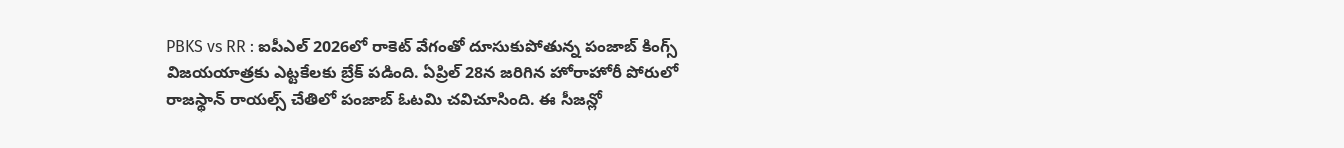PBKS vs RR : ఐపీఎల్ 2026లో రాకెట్ వేగంతో దూసుకుపోతున్న పంజాబ్ కింగ్స్ విజయయాత్రకు ఎట్టకేలకు బ్రేక్ పడింది. ఏప్రిల్ 28న జరిగిన హోరాహోరీ పోరులో రాజస్థాన్ రాయల్స్ చేతిలో పంజాబ్ ఓటమి చవిచూసింది. ఈ సీజన్లో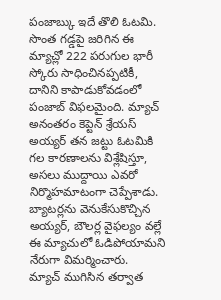పంజాబ్కు ఇదే తొలి ఓటమి. సొంత గడ్డపై జరిగిన ఈ మ్యాచ్లో 222 పరుగుల భారీ స్కోరు సాధించినప్పటికీ, దానిని కాపాడుకోవడంలో పంజాబ్ విఫలమైంది. మ్యాచ్ అనంతరం కెప్టెన్ శ్రేయస్ అయ్యర్ తన జట్టు ఓటమికి గల కారణాలను విశ్లేషిస్తూ, అసలు ముద్దాయి ఎవరో నిర్మొహమాటంగా చెప్పేశాడు. బ్యాటర్లను వెనుకేసుకొచ్చిన అయ్యర్, బౌలర్ల వైఫల్యం వల్లే ఈ మ్యాచులో ఓడిపోయామని నేరుగా విమర్మించారు.
మ్యాచ్ ముగిసిన తర్వాత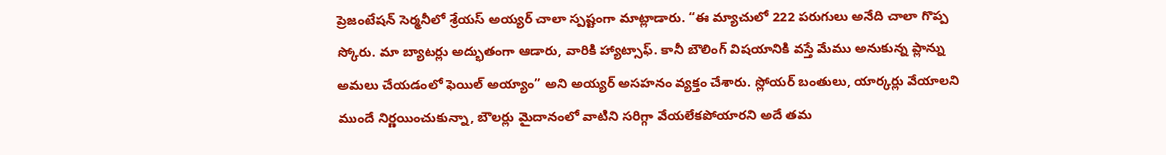ప్రెజంటేషన్ సెర్మనీలో శ్రేయస్ అయ్యర్ చాలా స్పష్టంగా మాట్లాడారు. “ఈ మ్యాచులో 222 పరుగులు అనేది చాలా గొప్ప స్కోరు. మా బ్యాటర్లు అద్భుతంగా ఆడారు, వారికి హ్యాట్సాఫ్. కానీ బౌలింగ్ విషయానికి వస్తే మేము అనుకున్న ప్లాన్ను అమలు చేయడంలో ఫెయిల్ అయ్యాం” అని అయ్యర్ అసహనం వ్యక్తం చేశారు. స్లోయర్ బంతులు, యార్కర్లు వేయాలని ముందే నిర్ణయించుకున్నా, బౌలర్లు మైదానంలో వాటిని సరిగ్గా వేయలేకపోయారని అదే తమ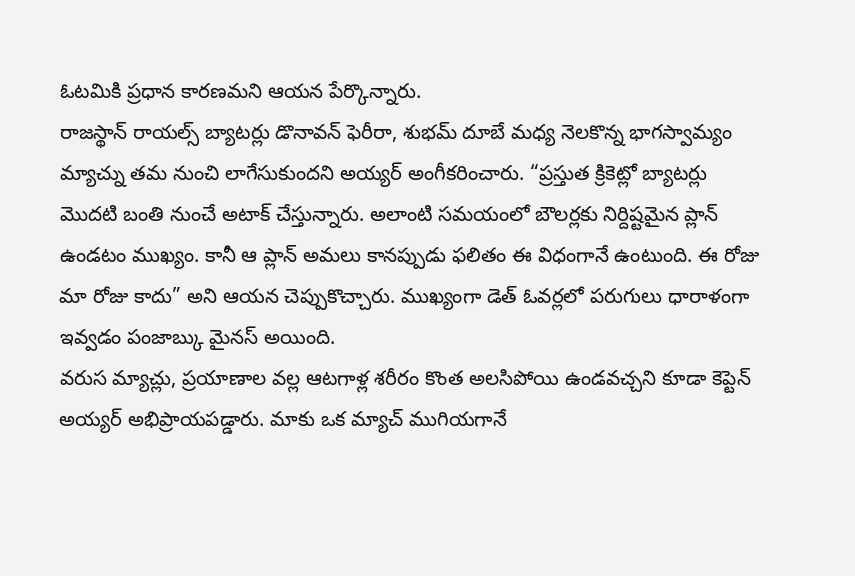ఓటమికి ప్రధాన కారణమని ఆయన పేర్కొన్నారు.
రాజస్థాన్ రాయల్స్ బ్యాటర్లు డొనావన్ ఫెరీరా, శుభమ్ దూబే మధ్య నెలకొన్న భాగస్వామ్యం మ్యాచ్ను తమ నుంచి లాగేసుకుందని అయ్యర్ అంగీకరించారు. “ప్రస్తుత క్రికెట్లో బ్యాటర్లు మొదటి బంతి నుంచే అటాక్ చేస్తున్నారు. అలాంటి సమయంలో బౌలర్లకు నిర్దిష్టమైన ప్లాన్ ఉండటం ముఖ్యం. కానీ ఆ ప్లాన్ అమలు కానప్పుడు ఫలితం ఈ విధంగానే ఉంటుంది. ఈ రోజు మా రోజు కాదు” అని ఆయన చెప్పుకొచ్చారు. ముఖ్యంగా డెత్ ఓవర్లలో పరుగులు ధారాళంగా ఇవ్వడం పంజాబ్కు మైనస్ అయింది.
వరుస మ్యాచ్లు, ప్రయాణాల వల్ల ఆటగాళ్ల శరీరం కొంత అలసిపోయి ఉండవచ్చని కూడా కెప్టెన్ అయ్యర్ అభిప్రాయపడ్డారు. మాకు ఒక మ్యాచ్ ముగియగానే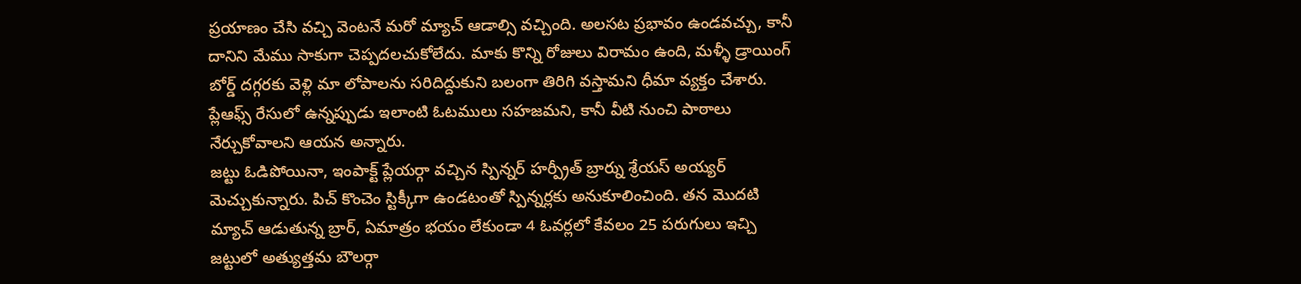ప్రయాణం చేసి వచ్చి వెంటనే మరో మ్యాచ్ ఆడాల్సి వచ్చింది. అలసట ప్రభావం ఉండవచ్చు, కానీ దానిని మేము సాకుగా చెప్పదలచుకోలేదు. మాకు కొన్ని రోజులు విరామం ఉంది, మళ్ళీ డ్రాయింగ్ బోర్డ్ దగ్గరకు వెళ్లి మా లోపాలను సరిదిద్దుకుని బలంగా తిరిగి వస్తామని ధీమా వ్యక్తం చేశారు. ప్లేఆఫ్స్ రేసులో ఉన్నప్పుడు ఇలాంటి ఓటములు సహజమని, కానీ వీటి నుంచి పాఠాలు నేర్చుకోవాలని ఆయన అన్నారు.
జట్టు ఓడిపోయినా, ఇంపాక్ట్ ప్లేయర్గా వచ్చిన స్పిన్నర్ హర్ప్రీత్ బ్రార్ను శ్రేయస్ అయ్యర్ మెచ్చుకున్నారు. పిచ్ కొంచెం స్టిక్కీగా ఉండటంతో స్పిన్నర్లకు అనుకూలించింది. తన మొదటి మ్యాచ్ ఆడుతున్న బ్రార్, ఏమాత్రం భయం లేకుండా 4 ఓవర్లలో కేవలం 25 పరుగులు ఇచ్చి జట్టులో అత్యుత్తమ బౌలర్గా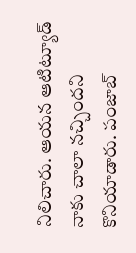నిలిచారు. ఆయన ఆటిట్యూడ్ నాకు చాలా నచ్చిందని కొనియాడారు. పంజాబ్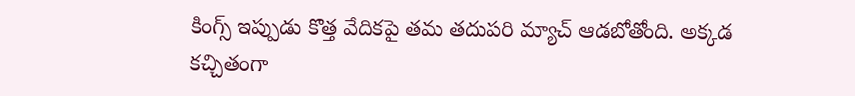కింగ్స్ ఇప్పుడు కొత్త వేదికపై తమ తదుపరి మ్యాచ్ ఆడబోతోంది. అక్కడ కచ్చితంగా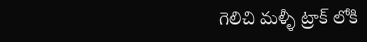గెలిచి మళ్ళీ ట్రాక్ లోకి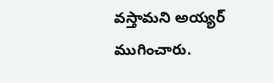వస్తామని అయ్యర్ ముగించారు.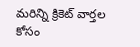మరిన్ని క్రికెట్ వార్తల కోసం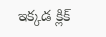ఇక్కడ క్లిక్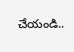చేయండి..